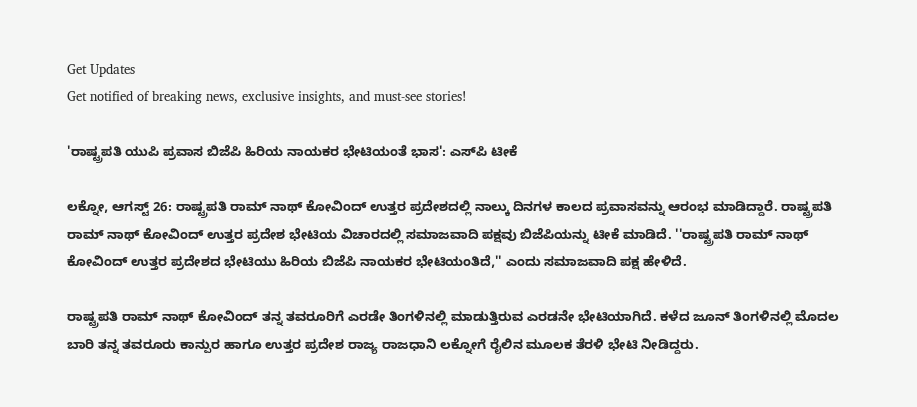Get Updates
Get notified of breaking news, exclusive insights, and must-see stories!

'ರಾಷ್ಟ್ರಪತಿ ಯುಪಿ ಪ್ರವಾಸ ಬಿಜೆಪಿ ಹಿರಿಯ ನಾಯಕರ ಭೇಟಿಯಂತೆ ಭಾಸ': ಎಸ್‌ಪಿ ಟೀಕೆ

ಲಕ್ನೋ, ಆಗಸ್ಟ್‌ 26: ರಾಷ್ಟ್ರಪತಿ ರಾಮ್‌ ನಾಥ್‌ ಕೋವಿಂದ್‌ ಉತ್ತರ ಪ್ರದೇಶದಲ್ಲಿ ನಾಲ್ಕು ದಿನಗಳ ಕಾಲದ ಪ್ರವಾಸವನ್ನು ಆರಂಭ ಮಾಡಿದ್ದಾರೆ. ರಾಷ್ಟ್ರಪತಿ ರಾಮ್‌ ನಾಥ್‌ ಕೋವಿಂದ್‌ ಉತ್ತರ ಪ್ರದೇಶ ಭೇಟಿಯ ವಿಚಾರದಲ್ಲಿ ಸಮಾಜವಾದಿ ಪಕ್ಷವು ಬಿಜೆಪಿಯನ್ನು ಟೀಕೆ ಮಾಡಿದೆ. ''ರಾಷ್ಟ್ರಪತಿ ರಾಮ್‌ ನಾಥ್‌ ಕೋವಿಂದ್‌ ಉತ್ತರ ಪ್ರದೇಶದ ಭೇಟಿಯು ಹಿರಿಯ ಬಿಜೆಪಿ ನಾಯಕರ ಭೇಟಿಯಂತಿದೆ,'' ಎಂದು ಸಮಾಜವಾದಿ ಪಕ್ಷ ಹೇಳಿದೆ.

ರಾಷ್ಟ್ರಪತಿ ರಾಮ್‌ ನಾಥ್‌ ಕೋವಿಂದ್‌ ತನ್ನ ತವರೂರಿಗೆ ಎರಡೇ ತಿಂಗಳಿನಲ್ಲಿ ಮಾಡುತ್ತಿರುವ ಎರಡನೇ ಭೇಟಿಯಾಗಿದೆ. ಕಳೆದ ಜೂನ್‌ ತಿಂಗಳಿನಲ್ಲಿ ಮೊದಲ ಬಾರಿ ತನ್ನ ತವರೂರು ಕಾನ್ಪುರ ಹಾಗೂ ಉತ್ತರ ಪ್ರದೇಶ ರಾಜ್ಯ ರಾಜಧಾನಿ ಲಕ್ನೋಗೆ ರೈಲಿನ ಮೂಲಕ ತೆರಳಿ ಭೇಟಿ ನೀಡಿದ್ದರು.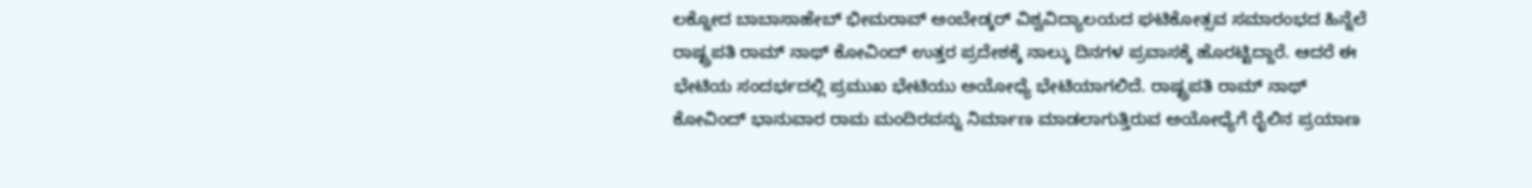ಲಕ್ನೋದ ಬಾಬಾಸಾಹೇಬ್ ಭೀಮರಾವ್ ಅಂಬೇಡ್ಕರ್ ವಿಶ್ವವಿದ್ಯಾಲಯದ ಘಟಿಕೋತ್ಸವ ಸಮಾರಂಭದ ಹಿನ್ನೆಲೆ ರಾಷ್ಟ್ರಪತಿ ರಾಮ್‌ ನಾಥ್‌ ಕೋವಿಂದ್‌ ಉತ್ತರ ಪ್ರದೇಶಕ್ಕೆ ನಾಲ್ಕು ದಿನಗಳ ಪ್ರವಾಸಕ್ಕೆ ಹೊರಟ್ಟಿದ್ದಾರೆ. ಆದರೆ ಈ ಭೇಟಿಯ ಸಂದರ್ಭದಲ್ಲಿ ಪ್ರಮುಖ ಭೇಟಿಯು ಅಯೋಧ್ಯೆ ಭೇಟಿಯಾಗಲಿದೆ. ರಾಷ್ಟ್ರಪತಿ ರಾಮ್‌ ನಾಥ್‌ ಕೋವಿಂದ್‌ ಭಾನುವಾರ ರಾಮ ಮಂದಿರವನ್ನು ನಿರ್ಮಾಣ ಮಾಡಲಾಗುತ್ತಿರುವ ಅಯೋಧ್ಯೆಗೆ ರೈಲಿನ ಪ್ರಯಾಣ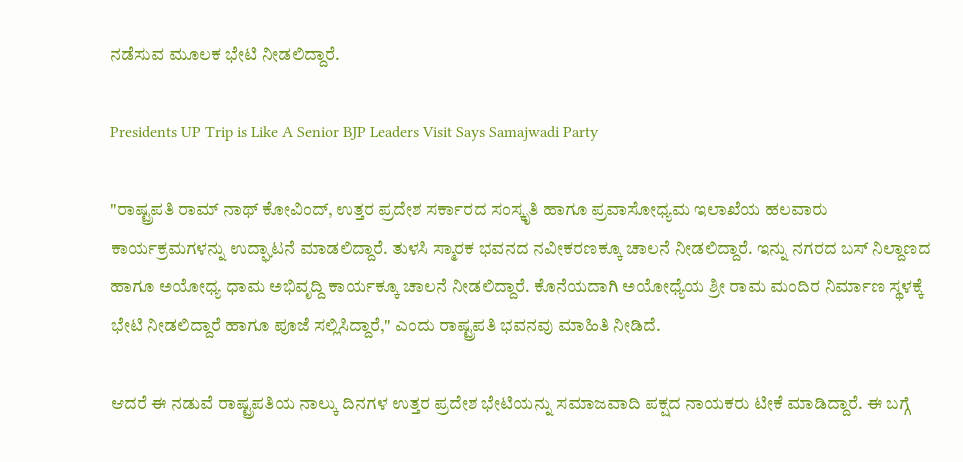ನಡೆಸುವ ಮೂಲಕ ಭೇಟಿ ನೀಡಲಿದ್ದಾರೆ.

Presidents UP Trip is Like A Senior BJP Leaders Visit Says Samajwadi Party

"ರಾಷ್ಟ್ರಪತಿ ರಾಮ್‌ ನಾಥ್‌ ಕೋವಿಂದ್‌, ಉತ್ತರ ಪ್ರದೇಶ ಸರ್ಕಾರದ ಸಂಸ್ಕೃತಿ ಹಾಗೂ ಪ್ರವಾಸೋಧ್ಯಮ ಇಲಾಖೆಯ ಹಲವಾರು ಕಾರ್ಯಕ್ರಮಗಳನ್ನು ಉದ್ಘಾಟನೆ ಮಾಡಲಿದ್ದಾರೆ. ತುಳಸಿ ಸ್ಮಾರಕ ಭವನದ ನವೀಕರಣಕ್ಕೂ ಚಾಲನೆ ನೀಡಲಿದ್ದಾರೆ. ಇನ್ನು ನಗರದ ಬಸ್‌ ನಿಲ್ದಾಣದ ಹಾಗೂ ಅಯೋಧ್ಯ ಧಾಮ ಅಭಿವೃದ್ದಿ ಕಾರ್ಯಕ್ಕೂ ಚಾಲನೆ ನೀಡಲಿದ್ದಾರೆ. ಕೊನೆಯದಾಗಿ ಅಯೋಧ್ಯೆಯ ಶ್ರೀ ರಾಮ ಮಂದಿರ ನಿರ್ಮಾಣ ಸ್ಥಳಕ್ಕೆ ಭೇಟಿ ನೀಡಲಿದ್ದಾರೆ ಹಾಗೂ ಪೂಜೆ ಸಲ್ಲಿಸಿದ್ದಾರೆ," ಎಂದು ರಾಷ್ಟ್ರಪತಿ ಭವನವು ಮಾಹಿತಿ ನೀಡಿದೆ.

ಆದರೆ ಈ ನಡುವೆ ರಾಷ್ಟ್ರಪತಿಯ ನಾಲ್ಕು ದಿನಗಳ ಉತ್ತರ ಪ್ರದೇಶ ಭೇಟಿಯನ್ನು ಸಮಾಜವಾದಿ ಪಕ್ಷದ ನಾಯಕರು ಟೀಕೆ ಮಾಡಿದ್ದಾರೆ. ಈ ಬಗ್ಗೆ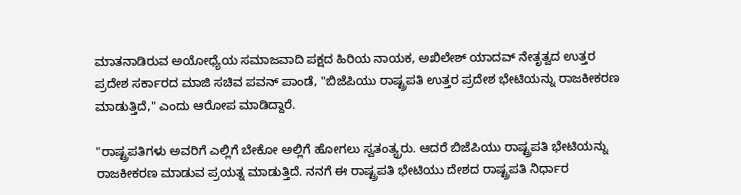ಮಾತನಾಡಿರುವ ಅಯೋಧ್ಯೆಯ ಸಮಾಜವಾದಿ ಪಕ್ಷದ ಹಿರಿಯ ನಾಯಕ, ಅಖಿಲೇಶ್‌ ಯಾದವ್‌ ನೇತೃತ್ವದ ಉತ್ತರ ಪ್ರದೇಶ ಸರ್ಕಾರದ ಮಾಜಿ ಸಚಿವ ಪವನ್‌ ಪಾಂಡೆ, "ಬಿಜೆಪಿಯು ರಾಷ್ಟ್ರಪತಿ ಉತ್ತರ ಪ್ರದೇಶ ಭೇಟಿಯನ್ನು ರಾಜಕೀಕರಣ ಮಾಡುತ್ತಿದೆ," ಎಂದು ಆರೋಪ ಮಾಡಿದ್ದಾರೆ.

"ರಾಷ್ಟ್ರಪತಿಗಳು ಅವರಿಗೆ ಎಲ್ಲಿಗೆ ಬೇಕೋ ಅಲ್ಲಿಗೆ ಹೋಗಲು ಸ್ವತಂತ್ಯ್ರರು. ಆದರೆ ಬಿಜೆಪಿಯು ರಾಷ್ಟ್ರಪತಿ ಭೇಟಿಯನ್ನು ರಾಜಕೀಕರಣ ಮಾಡುವ ಪ್ರಯತ್ನ ಮಾಡುತ್ತಿದೆ. ನನಗೆ ಈ ರಾಷ್ಟ್ರಪತಿ ಭೇಟಿಯು ದೇಶದ ರಾಷ್ಟ್ರಪತಿ ನಿರ್ಧಾರ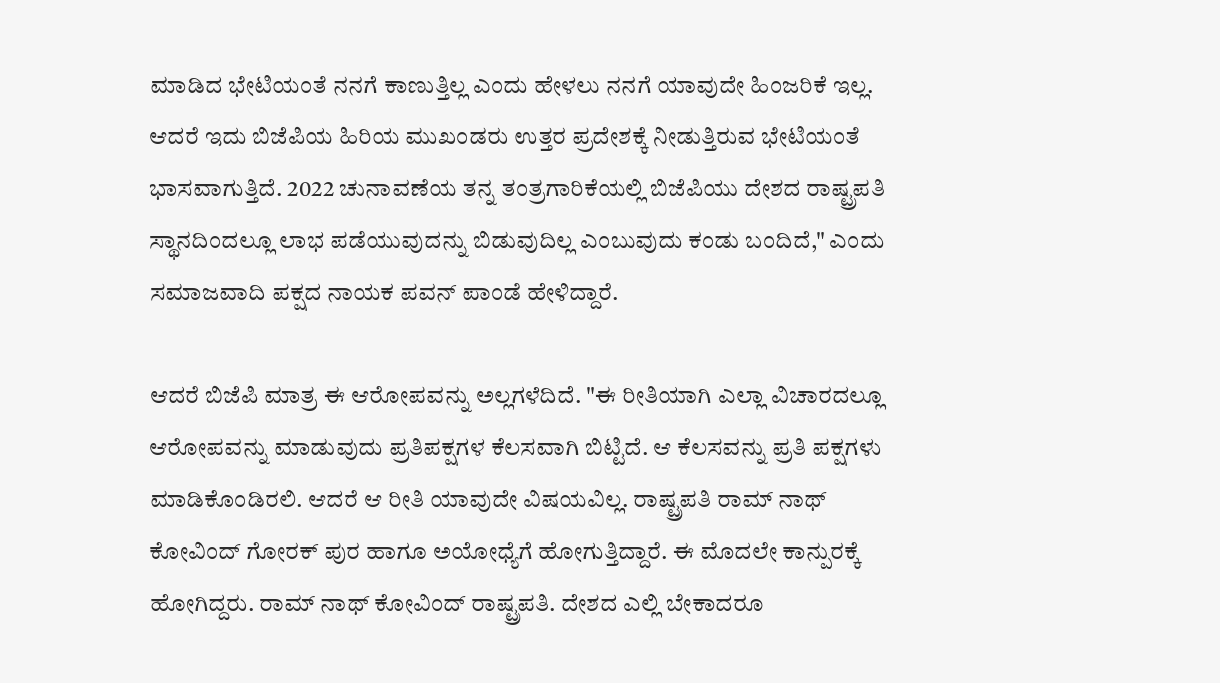ಮಾಡಿದ ಭೇಟಿಯಂತೆ ನನಗೆ ಕಾಣುತ್ತಿಲ್ಲ ಎಂದು ಹೇಳಲು ನನಗೆ ಯಾವುದೇ ಹಿಂಜರಿಕೆ ಇಲ್ಲ. ಆದರೆ ಇದು ಬಿಜೆಪಿಯ ಹಿರಿಯ ಮುಖಂಡರು ಉತ್ತರ ಪ್ರದೇಶಕ್ಕೆ ನೀಡುತ್ತಿರುವ ಭೇಟಿಯಂತೆ ಭಾಸವಾಗುತ್ತಿದೆ. 2022 ಚುನಾವಣೆಯ ತನ್ನ ತಂತ್ರಗಾರಿಕೆಯಲ್ಲಿ ಬಿಜೆಪಿಯು ದೇಶದ ರಾಷ್ಟ್ರಪತಿ ಸ್ಥಾನದಿಂದಲ್ಲೂ ಲಾಭ ಪಡೆಯುವುದನ್ನು ಬಿಡುವುದಿಲ್ಲ ಎಂಬುವುದು ಕಂಡು ಬಂದಿದೆ," ಎಂದು ಸಮಾಜವಾದಿ ಪಕ್ಷದ ನಾಯಕ ಪವನ್‌ ಪಾಂಡೆ ಹೇಳಿದ್ದಾರೆ.

ಆದರೆ ಬಿಜೆಪಿ ಮಾತ್ರ ಈ ಆರೋಪವನ್ನು ಅಲ್ಲಗಳೆದಿದೆ. "ಈ ರೀತಿಯಾಗಿ ಎಲ್ಲಾ ವಿಚಾರದಲ್ಲೂ ಆರೋಪವನ್ನು ಮಾಡುವುದು ಪ್ರತಿಪಕ್ಷಗಳ ಕೆಲಸವಾಗಿ ಬಿಟ್ಟಿದೆ. ಆ ಕೆಲಸವನ್ನು ಪ್ರತಿ ಪಕ್ಷಗಳು ಮಾಡಿಕೊಂಡಿರಲಿ. ಆದರೆ ಆ ರೀತಿ ಯಾವುದೇ ವಿಷಯವಿಲ್ಲ. ರಾಷ್ಟ್ರಪತಿ ರಾಮ್‌ ನಾಥ್‌ ಕೋವಿಂದ್‌ ಗೋರಕ್‌ ಪುರ ಹಾಗೂ ಅಯೋಧ್ಯೆಗೆ ಹೋಗುತ್ತಿದ್ದಾರೆ. ಈ ಮೊದಲೇ ಕಾನ್ಪುರಕ್ಕೆ ಹೋಗಿದ್ದರು. ರಾಮ್‌ ನಾಥ್‌ ಕೋವಿಂದ್‌ ರಾಷ್ಟ್ರಪತಿ. ದೇಶದ ಎಲ್ಲಿ ಬೇಕಾದರೂ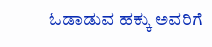ಓಡಾಡುವ ಹಕ್ಕು ಅವರಿಗೆ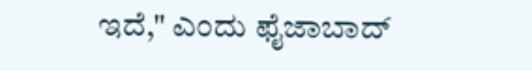ಇದೆ," ಎಂದು ಫೈಜಾಬಾದ್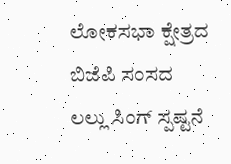ಲೋಕಸಭಾ ಕ್ಷೇತ್ರದ ಬಿಜೆಪಿ ಸಂಸದ ಲಲ್ಲು ಸಿಂಗ್ ಸ್ಪಷ್ಟನೆ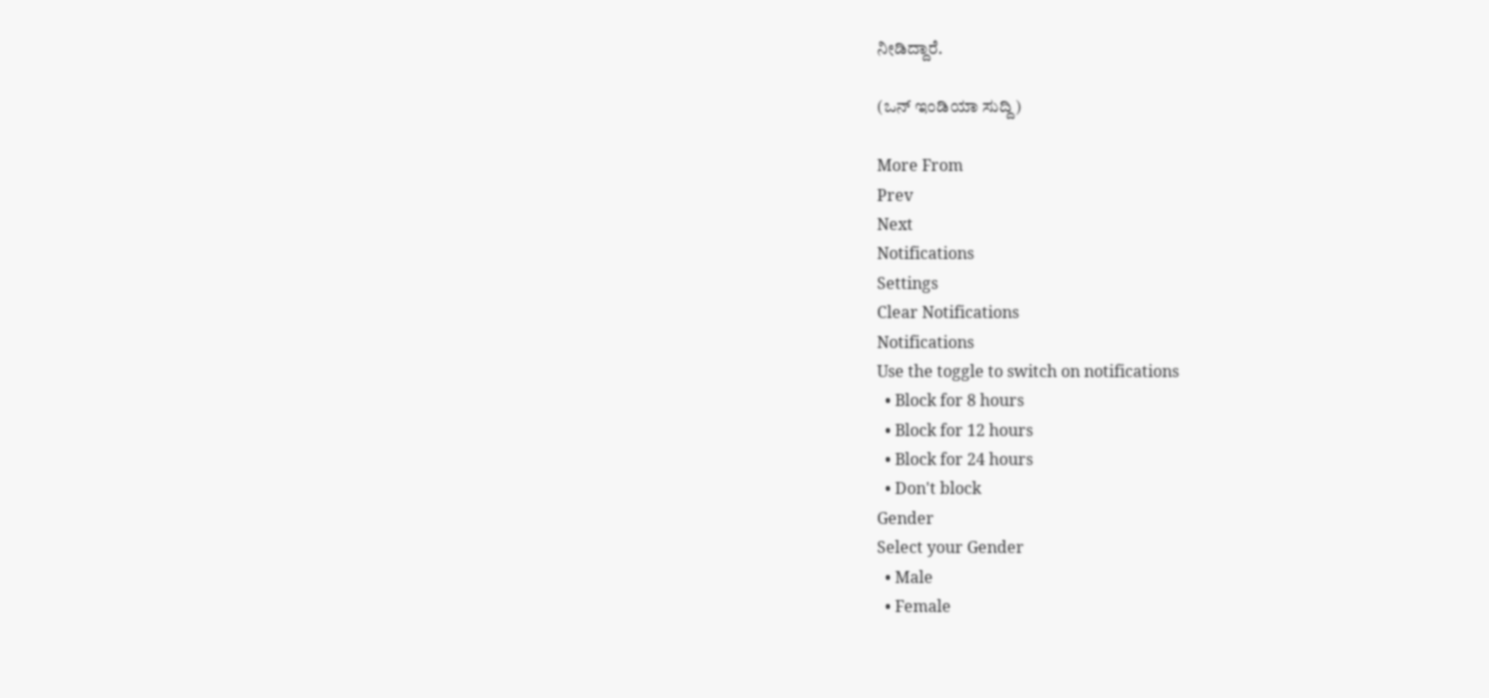ನೀಡಿದ್ದಾರೆ.

(ಒನ್‌ ಇಂಡಿಯಾ ಸುದ್ದಿ)

More From
Prev
Next
Notifications
Settings
Clear Notifications
Notifications
Use the toggle to switch on notifications
  • Block for 8 hours
  • Block for 12 hours
  • Block for 24 hours
  • Don't block
Gender
Select your Gender
  • Male
  • Female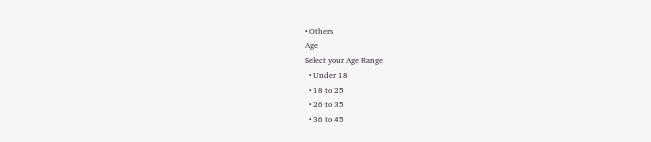• Others
Age
Select your Age Range
  • Under 18
  • 18 to 25
  • 26 to 35
  • 36 to 45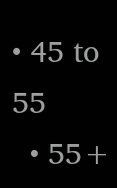• 45 to 55
  • 55+